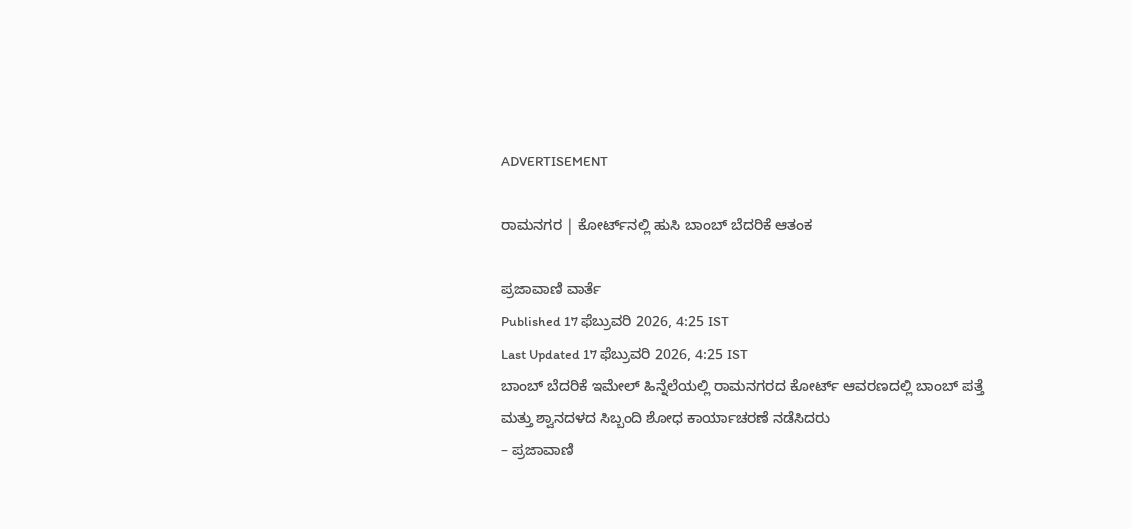ADVERTISEMENT

ರಾಮನಗರ | ಕೋರ್ಟ್‌ನಲ್ಲಿ ಹುಸಿ ಬಾಂಬ್ ಬೆದರಿಕೆ ಆತಂಕ

ಪ್ರಜಾವಾಣಿ ವಾರ್ತೆ
Published 17 ಫೆಬ್ರುವರಿ 2026, 4:25 IST
Last Updated 17 ಫೆಬ್ರುವರಿ 2026, 4:25 IST
ಬಾಂಬ್ ಬೆದರಿಕೆ ಇಮೇಲ್ ಹಿನ್ನೆಲೆಯಲ್ಲಿ ರಾಮನಗರದ ಕೋರ್ಟ್ ಆವರಣದಲ್ಲಿ ಬಾಂಬ್ ಪತ್ತೆ ಮತ್ತು ಶ್ವಾನದಳದ ಸಿಬ್ಬಂದಿ ಶೋಧ ಕಾರ್ಯಾಚರಣೆ ನಡೆಸಿದರು
– ಪ್ರಜಾವಾಣಿ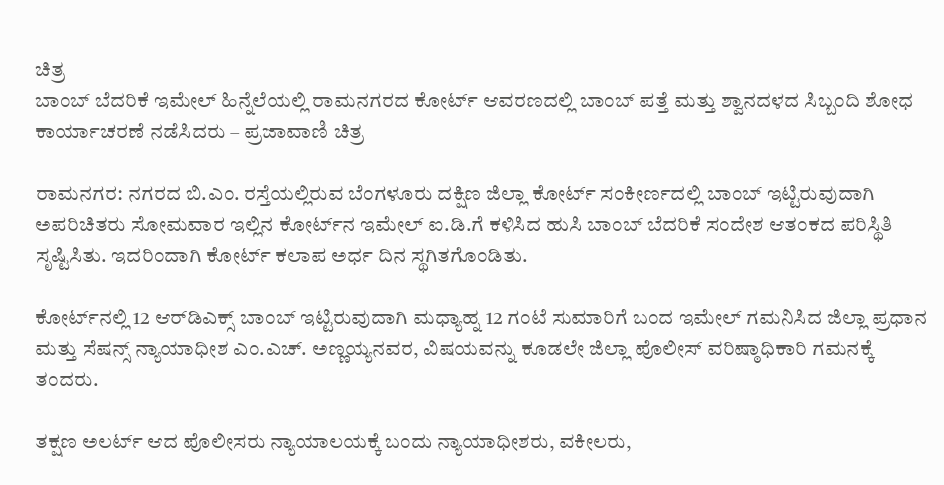ಚಿತ್ರ
ಬಾಂಬ್ ಬೆದರಿಕೆ ಇಮೇಲ್ ಹಿನ್ನೆಲೆಯಲ್ಲಿ ರಾಮನಗರದ ಕೋರ್ಟ್ ಆವರಣದಲ್ಲಿ ಬಾಂಬ್ ಪತ್ತೆ ಮತ್ತು ಶ್ವಾನದಳದ ಸಿಬ್ಬಂದಿ ಶೋಧ ಕಾರ್ಯಾಚರಣೆ ನಡೆಸಿದರು – ಪ್ರಜಾವಾಣಿ ಚಿತ್ರ

ರಾಮನಗರ: ನಗರದ ಬಿ.ಎಂ. ರಸ್ತೆಯಲ್ಲಿರುವ ಬೆಂಗಳೂರು ದಕ್ಷಿಣ ಜಿಲ್ಲಾ ಕೋರ್ಟ್‌ ಸಂಕೀರ್ಣದಲ್ಲಿ ಬಾಂಬ್ ಇಟ್ಟಿರುವುದಾಗಿ ಅಪರಿಚಿತರು ಸೋಮವಾರ ಇಲ್ಲಿನ ಕೋರ್ಟ್‌ನ ಇಮೇಲ್ ಐ.ಡಿ.ಗೆ ಕಳಿಸಿದ ಹುಸಿ ಬಾಂಬ್ ಬೆದರಿಕೆ ಸಂದೇಶ ಆತಂಕದ ಪರಿಸ್ಥಿತಿ ಸೃಷ್ಟಿಸಿತು. ಇದರಿಂದಾಗಿ ಕೋರ್ಟ್ ಕಲಾಪ ಅರ್ಧ ದಿನ ಸ್ಥಗಿತಗೊಂಡಿತು.

ಕೋರ್ಟ್‌ನಲ್ಲಿ 12 ಆರ್‌ಡಿಎಕ್ಸ್ ಬಾಂಬ್‌ ಇಟ್ಟಿರುವುದಾಗಿ ಮಧ್ಯಾಹ್ನ 12 ಗಂಟೆ ಸುಮಾರಿಗೆ ಬಂದ ಇಮೇಲ್ ಗಮನಿಸಿದ ಜಿಲ್ಲಾ ಪ್ರಧಾನ ಮತ್ತು ಸೆಷನ್ಸ್ ನ್ಯಾಯಾಧೀಶ ಎಂ.ಎಚ್. ಅಣ್ಣಯ್ಯನವರ, ವಿಷಯವನ್ನು ಕೂಡಲೇ ಜಿಲ್ಲಾ ಪೊಲೀಸ್ ವರಿಷ್ಠಾಧಿಕಾರಿ ಗಮನಕ್ಕೆ ತಂದರು.

ತಕ್ಷಣ ಅಲರ್ಟ್ ಆದ‌ ಪೊಲೀಸರು ನ್ಯಾಯಾಲಯಕ್ಕೆ ಬಂದು ನ್ಯಾಯಾಧೀಶರು, ವಕೀಲರು,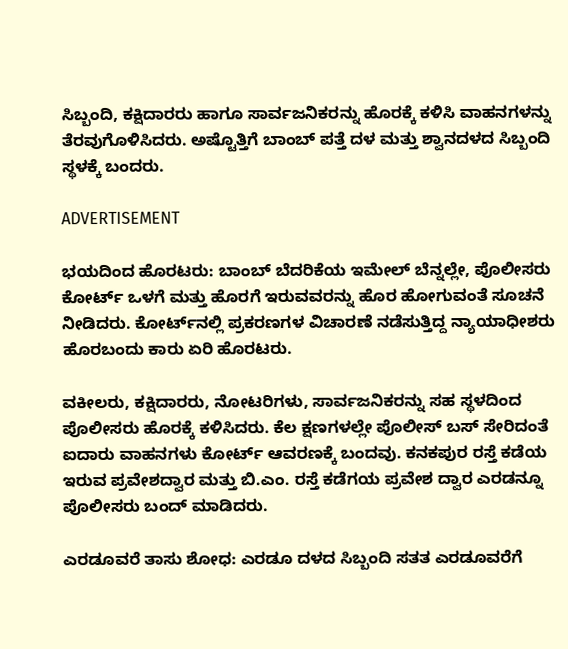ಸಿಬ್ಬಂದಿ, ಕಕ್ಷಿದಾರರು ಹಾಗೂ ಸಾರ್ವಜನಿಕರನ್ನು ಹೊರಕ್ಕೆ ಕಳಿಸಿ ವಾಹನಗಳನ್ನು ತೆರವುಗೊಳಿಸಿದರು. ಅಷ್ಟೊತ್ತಿಗೆ ಬಾಂಬ್ ಪತ್ತೆ ದಳ ಮತ್ತು ಶ್ವಾನದಳದ ಸಿಬ್ಬಂದಿ ಸ್ಥಳಕ್ಕೆ ಬಂದರು.

ADVERTISEMENT

ಭಯದಿಂದ ಹೊರಟರು: ಬಾಂಬ್ ಬೆದರಿಕೆಯ ಇಮೇಲ್ ಬೆನ್ನಲ್ಲೇ, ಪೊಲೀಸರು ಕೋರ್ಟ್ ಒಳಗೆ ಮತ್ತು ಹೊರಗೆ ಇರುವವರನ್ನು ಹೊರ ಹೋಗುವಂತೆ ಸೂಚನೆ ನೀಡಿದರು. ಕೋರ್ಟ್‌ನಲ್ಲಿ ಪ್ರಕರಣಗಳ ವಿಚಾರಣೆ ನಡೆಸುತ್ತಿದ್ದ ನ್ಯಾಯಾಧೀಶರು ಹೊರಬಂದು ಕಾರು ಏರಿ ಹೊರಟರು.

ವಕೀಲರು, ಕಕ್ಷಿದಾರರು, ನೋಟರಿಗಳು, ಸಾರ್ವಜನಿಕರನ್ನು ಸಹ ಸ್ಥಳದಿಂದ ಪೊಲೀಸರು ಹೊರಕ್ಕೆ ಕಳಿಸಿದರು. ಕೆಲ ಕ್ಷಣಗಳಲ್ಲೇ ಪೊಲೀಸ್ ಬಸ್ ಸೇರಿದಂತೆ ಐದಾರು ವಾಹನಗಳು ಕೋರ್ಟ್‌ ಆವರಣಕ್ಕೆ ಬಂದವು. ಕನಕಪುರ ರಸ್ತೆ ಕಡೆಯ ಇರುವ ಪ್ರವೇಶದ್ವಾರ ಮತ್ತು ಬಿ.ಎಂ. ರಸ್ತೆ ಕಡೆಗಯ ಪ್ರವೇಶ ದ್ವಾರ ಎರಡನ್ನೂ ಪೊಲೀಸರು ಬಂದ್ ಮಾಡಿದರು.

ಎರಡೂವರೆ ತಾಸು ಶೋಧ: ಎರಡೂ ದಳದ ಸಿಬ್ಬಂದಿ ಸತತ ಎರಡೂವರೆಗೆ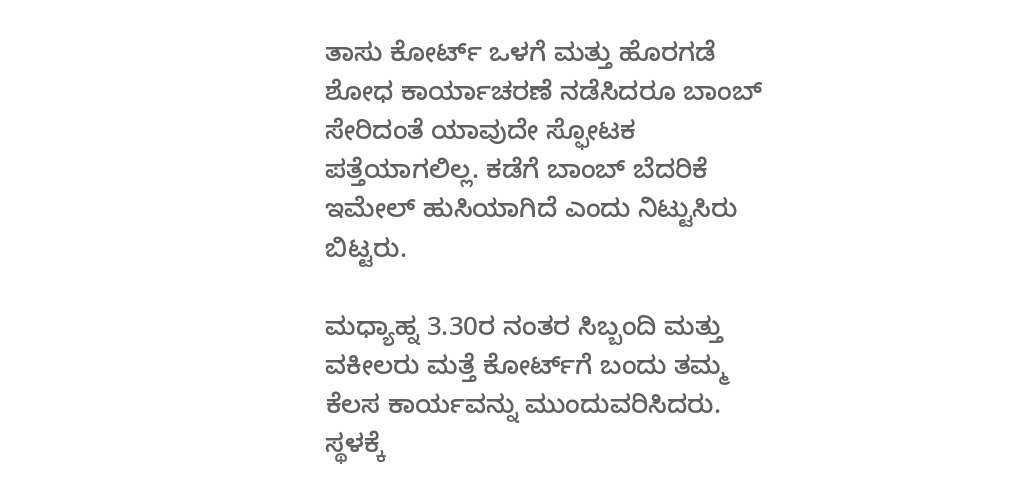ತಾಸು ಕೋರ್ಟ್‌ ಒಳಗೆ ಮತ್ತು ಹೊರಗಡೆ ಶೋಧ ಕಾರ್ಯಾಚರಣೆ ನಡೆಸಿದರೂ ಬಾಂಬ್ ಸೇರಿದಂತೆ ಯಾವುದೇ ಸ್ಫೋಟಕ ಪತ್ತೆಯಾಗಲಿಲ್ಲ. ಕಡೆಗೆ ಬಾಂಬ್ ಬೆದರಿಕೆ ಇಮೇಲ್‌ ಹುಸಿಯಾಗಿದೆ ಎಂದು ನಿಟ್ಟುಸಿರು ಬಿಟ್ಟರು.

ಮಧ್ಯಾಹ್ನ 3.30ರ ನಂತರ ಸಿಬ್ಬಂದಿ ಮತ್ತು ವಕೀಲರು ಮತ್ತೆ ಕೋರ್ಟ್‌ಗೆ ಬಂದು ತಮ್ಮ ಕೆಲಸ ಕಾರ್ಯವನ್ನು ಮುಂದುವರಿಸಿದರು. ಸ್ಥಳಕ್ಕೆ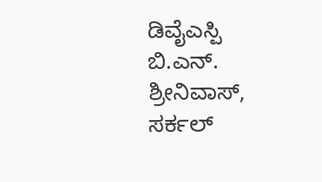ಡಿವೈಎಸ್ಪಿ ಬಿ.ಎನ್. ಶ್ರೀನಿವಾಸ್, ಸರ್ಕಲ್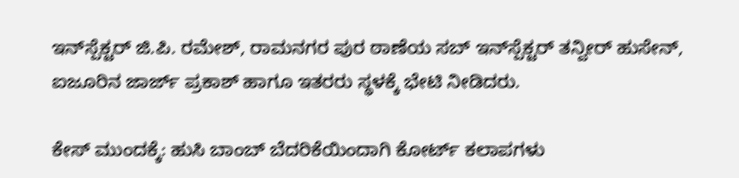ಇನ್‌ಸ್ಪೆಕ್ಟರ್ ಜಿ.ಪಿ. ರಮೇಶ್, ರಾಮನಗರ ಪುರ ಠಾಣೆಯ ಸಬ್ ಇನ್‌ಸ್ಪೆಕ್ಟರ್‌ ತನ್ವೀರ್ ಹುಸೇನ್, ಐಜೂರಿನ ಜಾರ್ಜ್ ಪ್ರಕಾಶ್ ಹಾಗೂ ಇತರರು ಸ್ಥಳಕ್ಕೆ ಭೇಟಿ ನೀಡಿದರು.

ಕೇಸ್ ಮುಂದಕ್ಕೆ: ಹುಸಿ ಬಾಂಬ್ ಬೆದರಿಕೆಯಿಂದಾಗಿ ಕೋರ್ಟ್ ಕಲಾಪಗಳು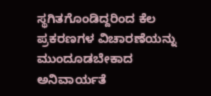ಸ್ಥಗಿತಗೊಂಡಿದ್ದರಿಂದ ಕೆಲ ಪ್ರಕರಣಗಳ ವಿಚಾರಣೆಯನ್ನು ಮುಂದೂಡಬೇಕಾದ ಅನಿವಾರ್ಯತೆ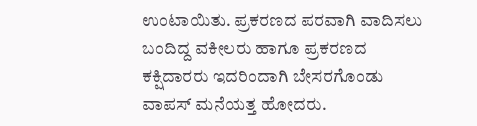ಉಂಟಾಯಿತು. ಪ್ರಕರಣದ ಪರವಾಗಿ ವಾದಿಸಲು ಬಂದಿದ್ದ ವಕೀಲರು ಹಾಗೂ ಪ್ರಕರಣದ ಕಕ್ಷಿದಾರರು ಇದರಿಂದಾಗಿ ಬೇಸರಗೊಂಡು ವಾಪಸ್ ಮನೆಯತ್ತ ಹೋದರು.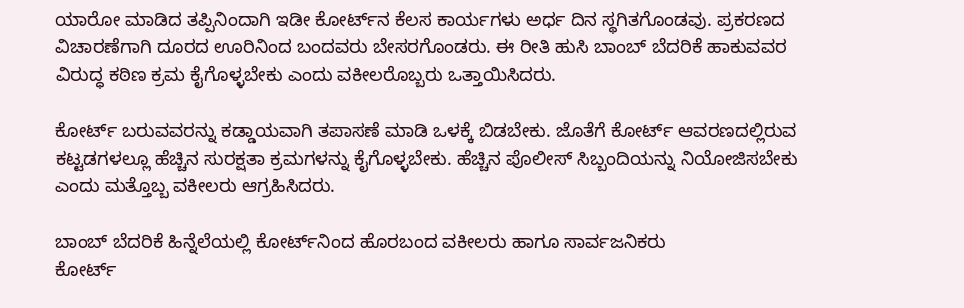ಯಾರೋ ಮಾಡಿದ ತಪ್ಪಿನಿಂದಾಗಿ ಇಡೀ ಕೋರ್ಟ್‌ನ ಕೆಲಸ ಕಾರ್ಯಗಳು ಅರ್ಧ ದಿನ ಸ್ಥಗಿತಗೊಂಡವು. ಪ್ರಕರಣದ ವಿಚಾರಣೆಗಾಗಿ ದೂರದ ಊರಿನಿಂದ ಬಂದವರು ಬೇಸರಗೊಂಡರು. ಈ ರೀತಿ ಹುಸಿ ಬಾಂಬ್ ಬೆದರಿಕೆ ಹಾಕುವವರ ವಿರುದ್ಧ ಕಠಿಣ ಕ್ರಮ ಕೈಗೊಳ್ಳಬೇಕು ಎಂದು ವಕೀಲರೊಬ್ಬರು ಒತ್ತಾಯಿಸಿದರು.

ಕೋರ್ಟ್ ಬರುವವರನ್ನು ಕಡ್ಡಾಯವಾಗಿ ತಪಾಸಣೆ ಮಾಡಿ ಒಳಕ್ಕೆ ಬಿಡಬೇಕು. ಜೊತೆಗೆ ಕೋರ್ಟ್ ಆವರಣದಲ್ಲಿರುವ ಕಟ್ಟಡಗಳಲ್ಲೂ ಹೆಚ್ಚಿನ ಸುರಕ್ಷತಾ ಕ್ರಮಗಳನ್ನು ಕೈಗೊಳ್ಳಬೇಕು. ಹೆಚ್ಚಿನ ಪೊಲೀಸ್ ಸಿಬ್ಬಂದಿಯನ್ನು ನಿಯೋಜಿಸಬೇಕು ಎಂದು ಮತ್ತೊಬ್ಬ ವಕೀಲರು ಆಗ್ರಹಿಸಿದರು.

ಬಾಂಬ್ ಬೆದರಿಕೆ ಹಿನ್ನೆಲೆಯಲ್ಲಿ ಕೋರ್ಟ್‌ನಿಂದ ಹೊರಬಂದ ವಕೀಲರು ಹಾಗೂ ಸಾರ್ವಜನಿಕರು
ಕೋರ್ಟ್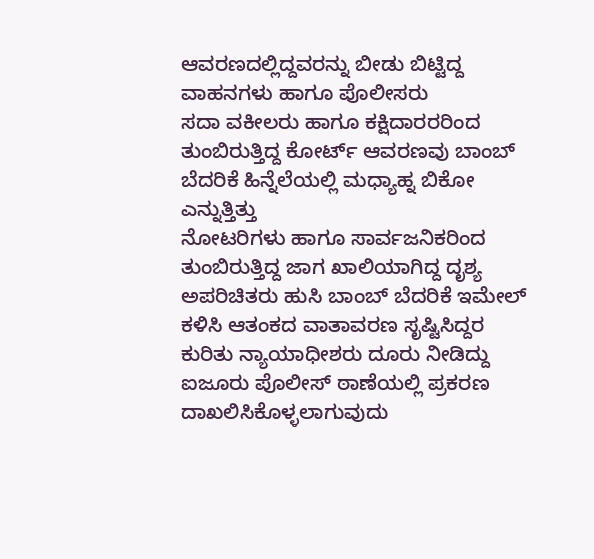ಆವರಣದಲ್ಲಿದ್ದವರನ್ನು ಬೀಡು ಬಿಟ್ಟಿದ್ದ ವಾಹನಗಳು ಹಾಗೂ ಪೊಲೀಸರು
ಸದಾ ವಕೀಲರು ಹಾಗೂ ಕಕ್ಷಿದಾರರರಿಂದ ತುಂಬಿರುತ್ತಿದ್ದ ಕೋರ್ಟ್ ಆವರಣವು ಬಾಂಬ್ ಬೆದರಿಕೆ ಹಿನ್ನೆಲೆಯಲ್ಲಿ ಮಧ್ಯಾಹ್ನ ಬಿಕೋ ಎನ್ನುತ್ತಿತ್ತು
ನೋಟರಿಗಳು ಹಾಗೂ ಸಾರ್ವಜನಿಕರಿಂದ ತುಂಬಿರುತ್ತಿದ್ದ ಜಾಗ ಖಾಲಿಯಾಗಿದ್ದ ದೃಶ್ಯ
ಅಪರಿಚಿತರು ಹುಸಿ ಬಾಂಬ್ ಬೆದರಿಕೆ ಇಮೇಲ್ ಕಳಿಸಿ ಆತಂಕದ ವಾತಾವರಣ ಸೃಷ್ಟಿಸಿದ್ದರ ಕುರಿತು ನ್ಯಾಯಾಧೀಶರು ದೂರು ನೀಡಿದ್ದು ಐಜೂರು ಪೊಲೀಸ್ ಠಾಣೆಯಲ್ಲಿ ಪ್ರಕರಣ ದಾಖಲಿಸಿಕೊಳ್ಳಲಾಗುವುದು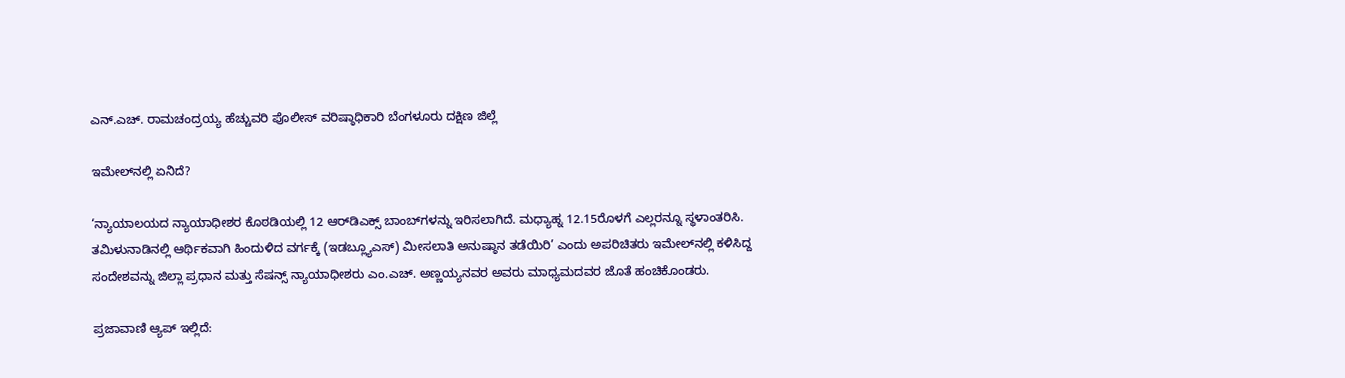ಎನ್.ಎಚ್. ರಾಮಚಂದ್ರಯ್ಯ ಹೆಚ್ಚುವರಿ ಪೊಲೀಸ್ ವರಿಷ್ಠಾಧಿಕಾರಿ ಬೆಂಗಳೂರು ದಕ್ಷಿಣ ಜಿಲ್ಲೆ

ಇಮೇಲ್‌ನಲ್ಲಿ ಏನಿದೆ?

‘ನ್ಯಾಯಾಲಯದ ನ್ಯಾಯಾಧೀಶರ ಕೊಠಡಿಯಲ್ಲಿ 12 ಆರ್‌ಡಿಎಕ್ಸ್ ಬಾಂಬ್‌ಗಳನ್ನು ಇರಿಸಲಾಗಿದೆ. ಮಧ್ಯಾಹ್ನ 12.15ರೊಳಗೆ ಎಲ್ಲರನ್ನೂ ಸ್ಥಳಾಂತರಿಸಿ. ತಮಿಳುನಾಡಿನಲ್ಲಿ ಆರ್ಥಿಕವಾಗಿ ಹಿಂದುಳಿದ ವರ್ಗಕ್ಕೆ (ಇಡಬ್ಲ್ಯೂಎಸ್) ಮೀಸಲಾತಿ ಅನುಷ್ಠಾನ ತಡೆಯಿರಿ’ ಎಂದು ಅಪರಿಚಿತರು ಇಮೇಲ್‌ನಲ್ಲಿ ಕಳಿಸಿದ್ದ ಸಂದೇಶವನ್ನು ಜಿಲ್ಲಾ ಪ್ರಧಾನ ಮತ್ತು ಸೆಷನ್ಸ್ ನ್ಯಾಯಾಧೀಶರು ಎಂ.ಎಚ್. ಅಣ್ಣಯ್ಯನವರ ಅವರು ಮಾಧ್ಯಮದವರ ಜೊತೆ ಹಂಚಿಕೊಂಡರು.

ಪ್ರಜಾವಾಣಿ ಆ್ಯಪ್ ಇಲ್ಲಿದೆ: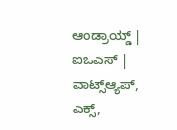ಆಂಡ್ರಾಯ್ಡ್ | ಐಒಎಸ್ | ವಾಟ್ಸ್ಆ್ಯಪ್, ಎಕ್ಸ್,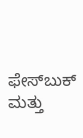ಫೇಸ್‌ಬುಕ್ ಮತ್ತು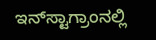ಇನ್‌ಸ್ಟಾಗ್ರಾಂನಲ್ಲಿ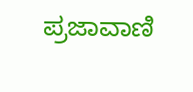ಪ್ರಜಾವಾಣಿ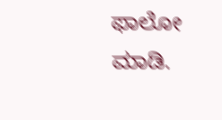ಫಾಲೋ ಮಾಡಿ.